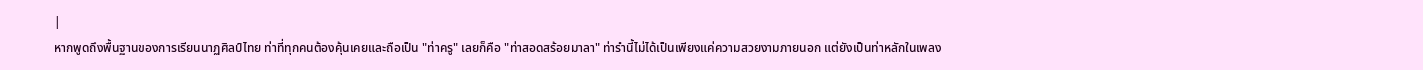|
หากพูดถึงพื้นฐานของการเรียนนาฏศิลป์ไทย ท่าที่ทุกคนต้องคุ้นเคยและถือเป็น "ท่าครู" เลยก็คือ "ท่าสอดสร้อยมาลา" ท่ารำนี้ไม่ได้เป็นเพียงแค่ความสวยงามภายนอก แต่ยังเป็นท่าหลักในเพลง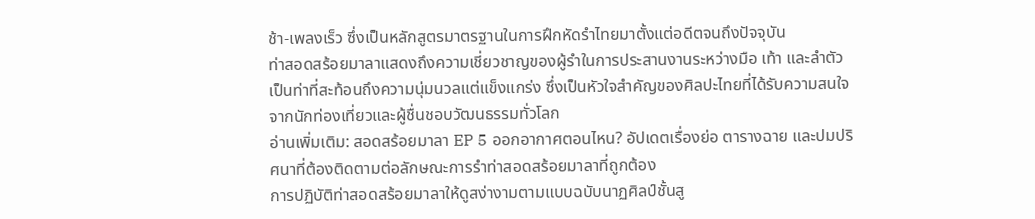ช้า-เพลงเร็ว ซึ่งเป็นหลักสูตรมาตรฐานในการฝึกหัดรำไทยมาตั้งแต่อดีตจนถึงปัจจุบัน
ท่าสอดสร้อยมาลาแสดงถึงความเชี่ยวชาญของผู้รำในการประสานงานระหว่างมือ เท้า และลำตัว เป็นท่าที่สะท้อนถึงความนุ่มนวลแต่แข็งแกร่ง ซึ่งเป็นหัวใจสำคัญของศิลปะไทยที่ได้รับความสนใจจากนักท่องเที่ยวและผู้ชื่นชอบวัฒนธรรมทั่วโลก
อ่านเพิ่มเติม: สอดสร้อยมาลา EP 5 ออกอากาศตอนไหน? อัปเดตเรื่องย่อ ตารางฉาย และปมปริศนาที่ต้องติดตามต่อลักษณะการรำท่าสอดสร้อยมาลาที่ถูกต้อง
การปฏิบัติท่าสอดสร้อยมาลาให้ดูสง่างามตามแบบฉบับนาฏศิลป์ชั้นสู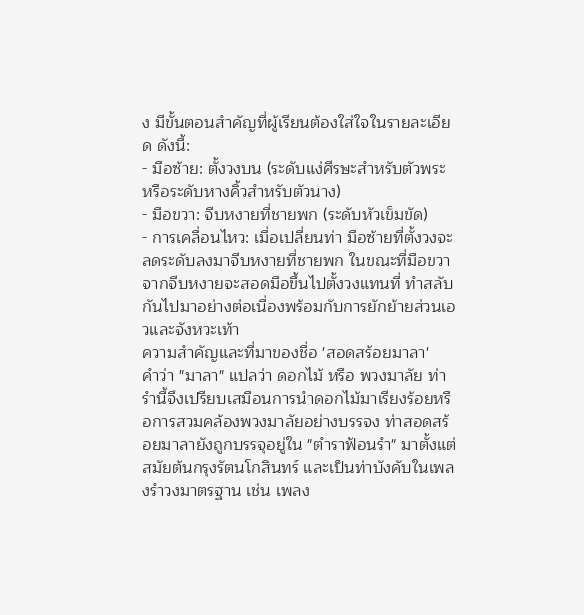ง มีขั้นตอนสำคัญที่ผู้เรียนต้องใส่ใจในรายละเอียด ดังนี้:
- มือซ้าย: ตั้งวงบน (ระดับแง่ศีรษะสำหรับตัวพระ หรือระดับหางคิ้วสำหรับตัวนาง)
- มือขวา: จีบหงายที่ชายพก (ระดับหัวเข็มขัด)
- การเคลื่อนไหว: เมื่อเปลี่ยนท่า มือซ้ายที่ตั้งวงจะลดระดับลงมาจีบหงายที่ชายพก ในขณะที่มือขวาจากจีบหงายจะสอดมือขึ้นไปตั้งวงแทนที่ ทำสลับกันไปมาอย่างต่อเนื่องพร้อมกับการยักย้ายส่วนเอวและจังหวะเท้า
ความสำคัญและที่มาของชื่อ 'สอดสร้อยมาลา'
คำว่า "มาลา" แปลว่า ดอกไม้ หรือ พวงมาลัย ท่ารำนี้จึงเปรียบเสมือนการนำดอกไม้มาเรียงร้อยหรือการสวมคล้องพวงมาลัยอย่างบรรจง ท่าสอดสร้อยมาลายังถูกบรรจุอยู่ใน "ตำราฟ้อนรำ" มาตั้งแต่สมัยต้นกรุงรัตนโกสินทร์ และเป็นท่าบังคับในเพลงรำวงมาตรฐาน เช่น เพลง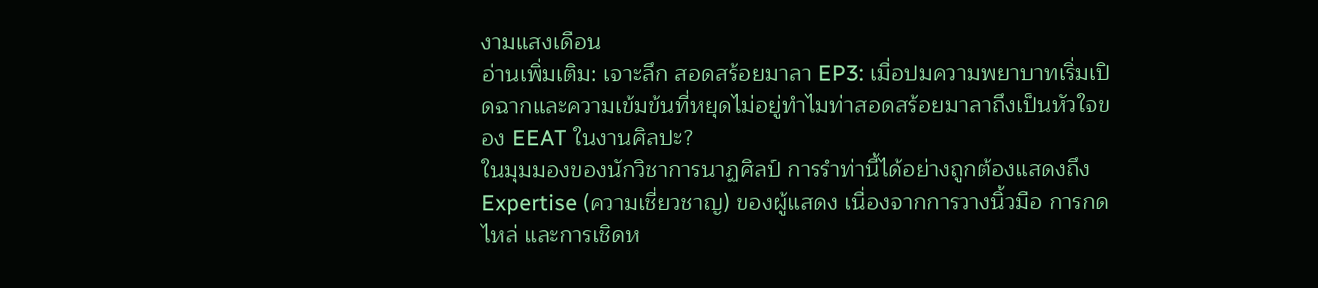งามแสงเดือน
อ่านเพิ่มเติม: เจาะลึก สอดสร้อยมาลา EP3: เมื่อปมความพยาบาทเริ่มเปิดฉากและความเข้มข้นที่หยุดไม่อยู่ทำไมท่าสอดสร้อยมาลาถึงเป็นหัวใจของ EEAT ในงานศิลปะ?
ในมุมมองของนักวิชาการนาฏศิลป์ การรำท่านี้ได้อย่างถูกต้องแสดงถึง Expertise (ความเชี่ยวชาญ) ของผู้แสดง เนื่องจากการวางนิ้วมือ การกดไหล่ และการเชิดห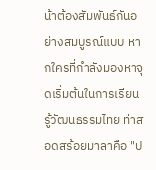น้าต้องสัมพันธ์กันอย่างสมบูรณ์แบบ หากใครที่กำลังมองหาจุดเริ่มต้นในการเรียนรู้วัฒนธรรมไทย ท่าสอดสร้อยมาลาคือ "ป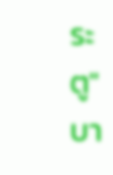ระตู" บา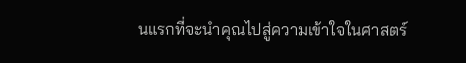นแรกที่จะนำคุณไปสู่ความเข้าใจในศาสตร์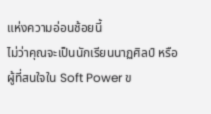แห่งความอ่อนช้อยนี้
ไม่ว่าคุณจะเป็นนักเรียนนาฏศิลป์ หรือผู้ที่สนใจใน Soft Power ข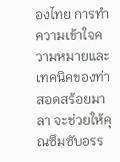องไทย การทำความเข้าใจความหมายและเทคนิคของท่าสอดสร้อยมาลา จะช่วยให้คุณซึมซับอรร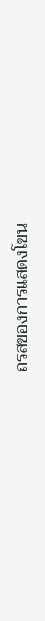ถรสของการแสดงโขน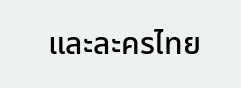และละครไทย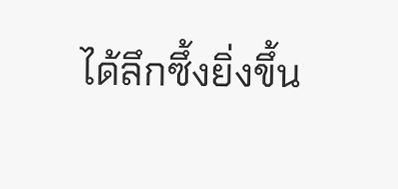ได้ลึกซึ้งยิ่งขึ้น